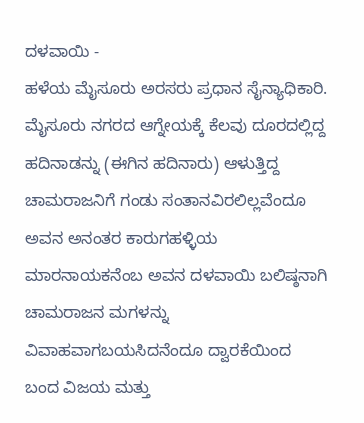ದಳವಾಯಿ -
ಹಳೆಯ ಮೈಸೂರು ಅರಸರು ಪ್ರಧಾನ ಸೈನ್ಯಾಧಿಕಾರಿ. ಮೈಸೂರು ನಗರದ ಆಗ್ನೇಯಕ್ಕೆ ಕೆಲವು ದೂರದಲ್ಲಿದ್ದ ಹದಿನಾಡನ್ನು (ಈಗಿನ ಹದಿನಾರು) ಆಳುತ್ತಿದ್ದ ಚಾಮರಾಜನಿಗೆ ಗಂಡು ಸಂತಾನವಿರಲಿಲ್ಲವೆಂದೂ ಅವನ ಅನಂತರ ಕಾರುಗಹಳ್ಳಿಯ ಮಾರನಾಯಕನೆಂಬ ಅವನ ದಳವಾಯಿ ಬಲಿಷ್ಠನಾಗಿ ಚಾಮರಾಜನ ಮಗಳನ್ನು ವಿವಾಹವಾಗಬಯಸಿದನೆಂದೂ ದ್ವಾರಕೆಯಿಂದ ಬಂದ ವಿಜಯ ಮತ್ತು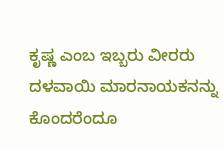ಕೃಷ್ಣ ಎಂಬ ಇಬ್ಬರು ವೀರರು ದಳವಾಯಿ ಮಾರನಾಯಕನನ್ನು ಕೊಂದರೆಂದೂ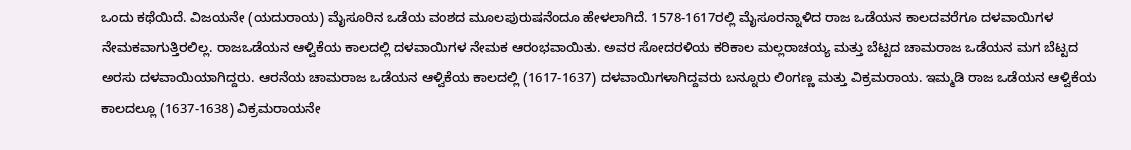ಒಂದು ಕಥೆಯಿದೆ. ವಿಜಯನೇ (ಯದುರಾಯ) ಮೈಸೂರಿನ ಒಡೆಯ ವಂಶದ ಮೂಲಪುರುಷನೆಂದೂ ಹೇಳಲಾಗಿದೆ. 1578-1617ರಲ್ಲಿ ಮೈಸೂರನ್ನಾಳಿದ ರಾಜ ಒಡೆಯನ ಕಾಲದವರೆಗೂ ದಳವಾಯಿಗಳ ನೇಮಕವಾಗುತ್ತಿರಲಿಲ್ಲ. ರಾಜಒಡೆಯನ ಆಳ್ವಿಕೆಯ ಕಾಲದಲ್ಲಿ ದಳವಾಯಿಗಳ ನೇಮಕ ಆರಂಭವಾಯಿತು. ಅವರ ಸೋದರಳಿಯ ಕರಿಕಾಲ ಮಲ್ಲರಾಚಯ್ಯ ಮತ್ತು ಬೆಟ್ಟದ ಚಾಮರಾಜ ಒಡೆಯನ ಮಗ ಬೆಟ್ಟದ ಅರಸು ದಳವಾಯಿಯಾಗಿದ್ದರು. ಆರನೆಯ ಚಾಮರಾಜ ಒಡೆಯನ ಆಳ್ವಿಕೆಯ ಕಾಲದಲ್ಲಿ (1617-1637) ದಳವಾಯಿಗಳಾಗಿದ್ದವರು ಬನ್ನೂರು ಲಿಂಗಣ್ಣ ಮತ್ತು ವಿಕ್ರಮರಾಯ. ಇಮ್ಮಡಿ ರಾಜ ಒಡೆಯನ ಆಳ್ವಿಕೆಯ ಕಾಲದಲ್ಲೂ (1637-1638) ವಿಕ್ರಮರಾಯನೇ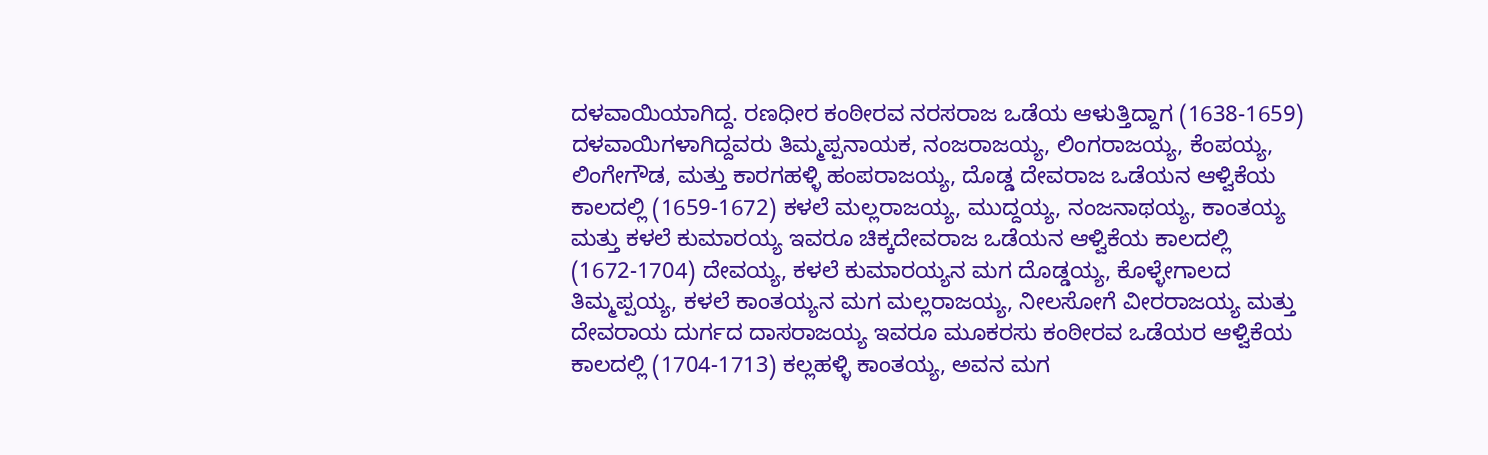ದಳವಾಯಿಯಾಗಿದ್ದ. ರಣಧೀರ ಕಂಠೀರವ ನರಸರಾಜ ಒಡೆಯ ಆಳುತ್ತಿದ್ದಾಗ (1638-1659) ದಳವಾಯಿಗಳಾಗಿದ್ದವರು ತಿಮ್ಮಪ್ಪನಾಯಕ, ನಂಜರಾಜಯ್ಯ, ಲಿಂಗರಾಜಯ್ಯ, ಕೆಂಪಯ್ಯ, ಲಿಂಗೇಗೌಡ, ಮತ್ತು ಕಾರಗಹಳ್ಳಿ ಹಂಪರಾಜಯ್ಯ, ದೊಡ್ಡ ದೇವರಾಜ ಒಡೆಯನ ಆಳ್ವಿಕೆಯ ಕಾಲದಲ್ಲಿ (1659-1672) ಕಳಲೆ ಮಲ್ಲರಾಜಯ್ಯ, ಮುದ್ದಯ್ಯ, ನಂಜನಾಥಯ್ಯ, ಕಾಂತಯ್ಯ ಮತ್ತು ಕಳಲೆ ಕುಮಾರಯ್ಯ ಇವರೂ ಚಿಕ್ಕದೇವರಾಜ ಒಡೆಯನ ಆಳ್ವಿಕೆಯ ಕಾಲದಲ್ಲಿ (1672-1704) ದೇವಯ್ಯ, ಕಳಲೆ ಕುಮಾರಯ್ಯನ ಮಗ ದೊಡ್ಡಯ್ಯ, ಕೊಳ್ಳೇಗಾಲದ ತಿಮ್ಮಪ್ಪಯ್ಯ, ಕಳಲೆ ಕಾಂತಯ್ಯನ ಮಗ ಮಲ್ಲರಾಜಯ್ಯ, ನೀಲಸೋಗೆ ವೀರರಾಜಯ್ಯ ಮತ್ತು ದೇವರಾಯ ದುರ್ಗದ ದಾಸರಾಜಯ್ಯ ಇವರೂ ಮೂಕರಸು ಕಂಠೀರವ ಒಡೆಯರ ಆಳ್ವಿಕೆಯ ಕಾಲದಲ್ಲಿ (1704-1713) ಕಲ್ಲಹಳ್ಳಿ ಕಾಂತಯ್ಯ, ಅವನ ಮಗ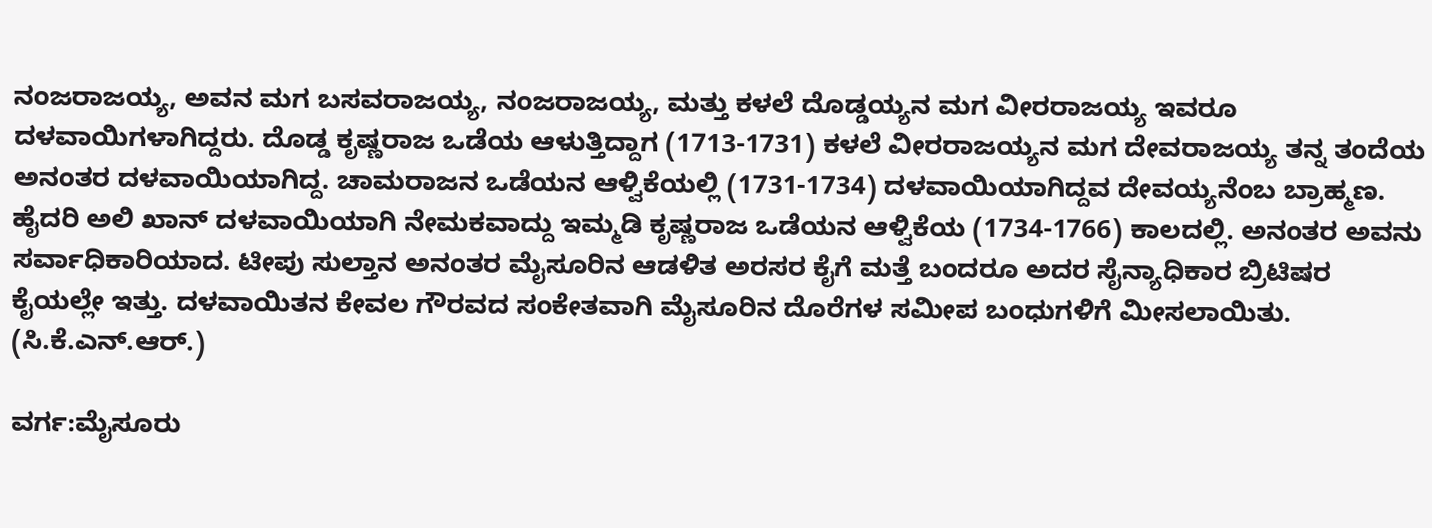ನಂಜರಾಜಯ್ಯ, ಅವನ ಮಗ ಬಸವರಾಜಯ್ಯ, ನಂಜರಾಜಯ್ಯ, ಮತ್ತು ಕಳಲೆ ದೊಡ್ಡಯ್ಯನ ಮಗ ವೀರರಾಜಯ್ಯ ಇವರೂ ದಳವಾಯಿಗಳಾಗಿದ್ದರು. ದೊಡ್ಡ ಕೃಷ್ಣರಾಜ ಒಡೆಯ ಆಳುತ್ತಿದ್ದಾಗ (1713-1731) ಕಳಲೆ ವೀರರಾಜಯ್ಯನ ಮಗ ದೇವರಾಜಯ್ಯ ತನ್ನ ತಂದೆಯ ಅನಂತರ ದಳವಾಯಿಯಾಗಿದ್ದ. ಚಾಮರಾಜನ ಒಡೆಯನ ಆಳ್ವಿಕೆಯಲ್ಲಿ (1731-1734) ದಳವಾಯಿಯಾಗಿದ್ದವ ದೇವಯ್ಯನೆಂಬ ಬ್ರಾಹ್ಮಣ. ಹೈದರಿ ಅಲಿ ಖಾನ್ ದಳವಾಯಿಯಾಗಿ ನೇಮಕವಾದ್ದು ಇಮ್ಮಡಿ ಕೃಷ್ಣರಾಜ ಒಡೆಯನ ಆಳ್ವಿಕೆಯ (1734-1766) ಕಾಲದಲ್ಲಿ. ಅನಂತರ ಅವನು ಸರ್ವಾಧಿಕಾರಿಯಾದ. ಟೀಪು ಸುಲ್ತಾನ ಅನಂತರ ಮೈಸೂರಿನ ಆಡಳಿತ ಅರಸರ ಕೈಗೆ ಮತ್ತೆ ಬಂದರೂ ಅದರ ಸೈನ್ಯಾಧಿಕಾರ ಬ್ರಿಟಿಷರ ಕೈಯಲ್ಲೇ ಇತ್ತು. ದಳವಾಯಿತನ ಕೇವಲ ಗೌರವದ ಸಂಕೇತವಾಗಿ ಮೈಸೂರಿನ ದೊರೆಗಳ ಸಮೀಪ ಬಂಧುಗಳಿಗೆ ಮೀಸಲಾಯಿತು.
(ಸಿ.ಕೆ.ಎನ್.ಆರ್.)

ವರ್ಗ:ಮೈಸೂರು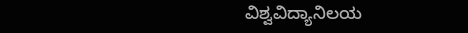ವಿಶ್ವವಿದ್ಯಾನಿಲಯ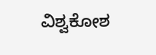ವಿಶ್ವಕೋಶ